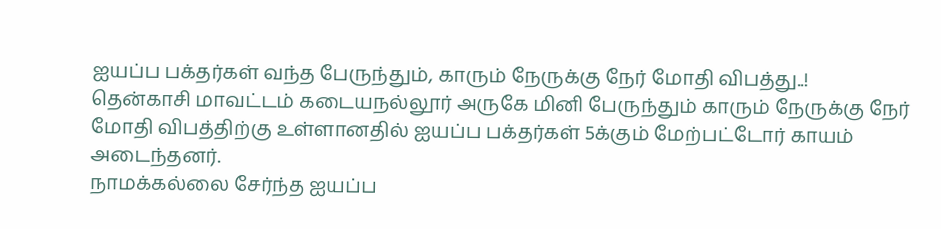ஐயப்ப பக்தர்கள் வந்த பேருந்தும், காரும் நேருக்கு நேர் மோதி விபத்து..!
தென்காசி மாவட்டம் கடையநல்லூர் அருகே மினி பேருந்தும் காரும் நேருக்கு நேர் மோதி விபத்திற்கு உள்ளானதில் ஐயப்ப பக்தர்கள் 5க்கும் மேற்பட்டோர் காயம் அடைந்தனர்.
நாமக்கல்லை சேர்ந்த ஐயப்ப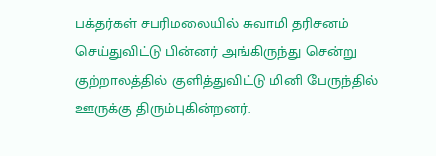பக்தர்கள் சபரிமலையில் சுவாமி தரிசனம் செய்துவிட்டு பின்னர் அங்கிருந்து சென்று குற்றாலத்தில் குளித்துவிட்டு மினி பேருந்தில் ஊருக்கு திரும்புகின்றனர்.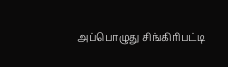அப்பொழுது சிங்கிரிபட்டி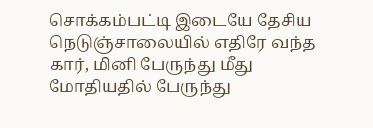சொக்கம்பட்டி இடையே தேசிய நெடுஞ்சாலையில் எதிரே வந்த கார், மினி பேருந்து மீது மோதியதில் பேருந்து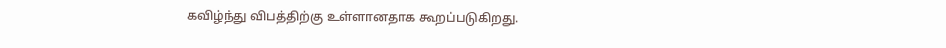கவிழ்ந்து விபத்திற்கு உள்ளானதாக கூறப்படுகிறது.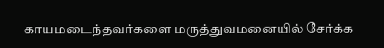காயமடைந்தவர்களை மருத்துவமனையில் சேர்க்க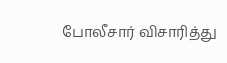போலீசார் விசாரித்து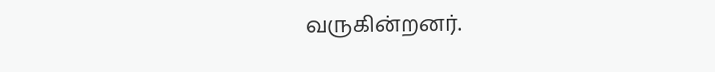வருகின்றனர்.